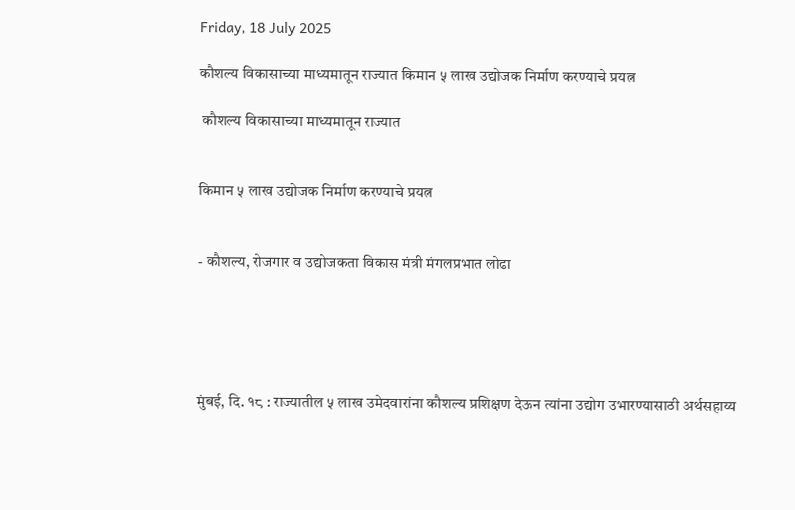Friday, 18 July 2025

कौशल्य विकासाच्या माध्यमातून राज्यात किमान ५ लाख उद्योजक निर्माण करण्याचे प्रयत्न

 कौशल्य विकासाच्या माध्यमातून राज्यात


किमान ५ लाख उद्योजक निर्माण करण्याचे प्रयत्न


- कौशल्य, रोजगार व उद्योजकता विकास मंत्री मंगलप्रभात लोढा





मुंबई, दि. १८ : राज्यातील ५ लाख उमेदवारांना कौशल्य प्रशिक्षण देऊन त्यांना उद्योग उभारण्यासाठी अर्थसहाय्य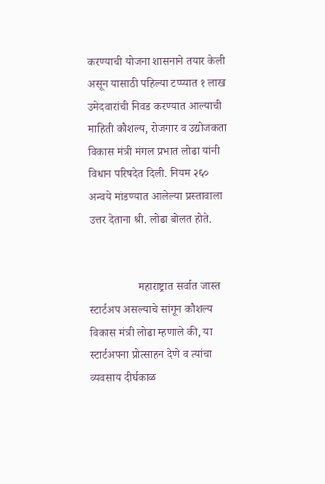करण्याची योजना शासनाने तयार केली असून यासाठी पहिल्या टप्प्यात १ लाख उमेदवारांची निवड करण्यात आल्याची माहिती कौशल्य, रोजगार व उद्योजकता विकास मंत्री मंगल प्रभात लोढा यांनी विधान परिषदेत दिली. नियम २६० अन्वये मांडण्यात आलेल्या प्रस्तावाला उत्तर देताना श्री. लोढा बोलत होते.


                 महाराष्ट्रात सर्वात जास्त स्टार्टअप असल्याचे सांगून कौशल्य विकास मंत्री लोढा म्हणाले की, या स्टार्टअपना प्रोत्साहन देणे व त्यांचा व्यवसाय दीर्घकाळ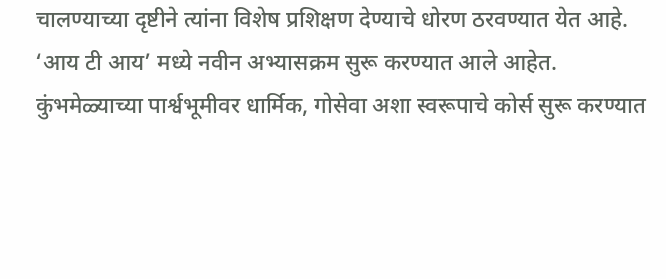चालण्याच्या दृष्टीने त्यांना विशेष प्रशिक्षण देण्याचे धोरण ठरवण्यात येत आहे. ‘आय टी आय’ मध्ये नवीन अभ्यासक्रम सुरू करण्यात आले आहेत. कुंभमेळ्याच्या पार्श्वभूमीवर धार्मिक, गोसेवा अशा स्वरूपाचे कोर्स सुरू करण्यात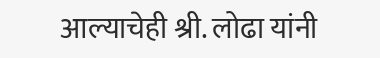आल्याचेही श्री. लोढा यांनी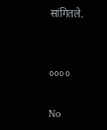सांगितले.


००००

No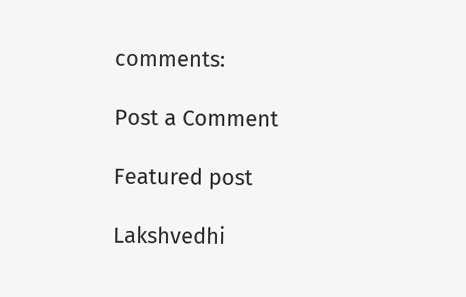comments:

Post a Comment

Featured post

Lakshvedhi